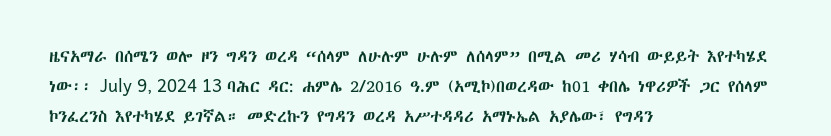ዜናአማራ በሰሜን ወሎ ዞን ግዳን ወረዳ “ሰላም ለሁሉም ሁሉም ለሰላም” በሚል መሪ ሃሳብ ውይይት እየተካሄደ ነው፡፡ July 9, 2024 13 ባሕር ዳር: ሐምሌ 2/2016 ዓ.ም (አሚኮ)በወረዳው ከ01 ቀበሌ ነዋሪዎች ጋር የሰላም ኮንፈረንስ እየተካሄደ ይገኛል። መድረኩን የግዳን ወረዳ አሥተዳዳሪ አማኑኤል አያሌው፣ የግዳን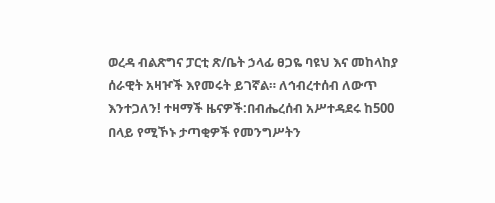ወረዳ ብልጽግና ፓርቲ ጽ/ቤት ኃላፊ ፀጋዬ ባዩህ እና መከላከያ ሰራዊት አዛዦች እየመሩት ይገኛል። ለኅብረተሰብ ለውጥ እንተጋለን! ተዛማች ዜናዎች:በብሔረሰብ አሥተዳደሩ ከ500 በላይ የሚኾኑ ታጣቂዎች የመንግሥትን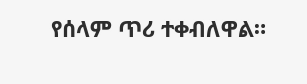የሰላም ጥሪ ተቀብለዋል።